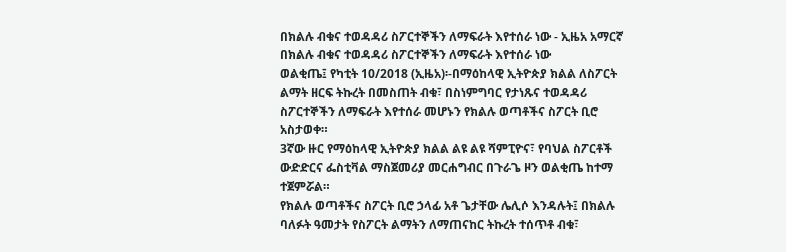በክልሉ ብቁና ተወዳዳሪ ስፖርተኞችን ለማፍራት እየተሰራ ነው - ኢዜአ አማርኛ
በክልሉ ብቁና ተወዳዳሪ ስፖርተኞችን ለማፍራት እየተሰራ ነው
ወልቂጤ፤ የካቲት 10/2018 (ኢዜአ)፡-በማዕከላዊ ኢትዮጵያ ክልል ለስፖርት ልማት ዘርፍ ትኩረት በመስጠት ብቁ፣ በስነምግባር የታነጹና ተወዳዳሪ ስፖርተኞችን ለማፍራት እየተሰራ መሆኑን የክልሉ ወጣቶችና ስፖርት ቢሮ አስታወቀ።
3ኛው ዙር የማዕከላዊ ኢትዮጵያ ክልል ልዩ ልዩ ሻምፒዮና፣ የባህል ስፖርቶች ውድድርና ፌስቲቫል ማስጀመሪያ መርሐግብር በጉራጌ ዞን ወልቂጤ ከተማ ተጀምሯል።
የክልሉ ወጣቶችና ስፖርት ቢሮ ኃላፊ አቶ ጌታቸው ሌሊሶ እንዳሉት፤ በክልሉ ባለፉት ዓመታት የስፖርት ልማትን ለማጠናከር ትኩረት ተሰጥቶ ብቁ፣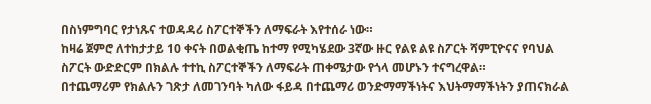በስነምግባር የታነጹና ተወዳዳሪ ስፖርተኞችን ለማፍራት እየተሰራ ነው።
ከዛሬ ጀምሮ ለተከታታይ 10 ቀናት በወልቂጤ ከተማ የሚካሄደው 3ኛው ዙር የልዩ ልዩ ስፖርት ሻምፒዮናና የባህል ስፖርት ውድድርም በክልሉ ተተኪ ስፖርተኞችን ለማፍራት ጠቀሜታው የጎላ መሆኑን ተናግረዋል።
በተጨማሪም የክልሉን ገጽታ ለመገንባት ካለው ፋይዳ በተጨማሪ ወንድማማችነትና እህትማማችነትን ያጠናክራል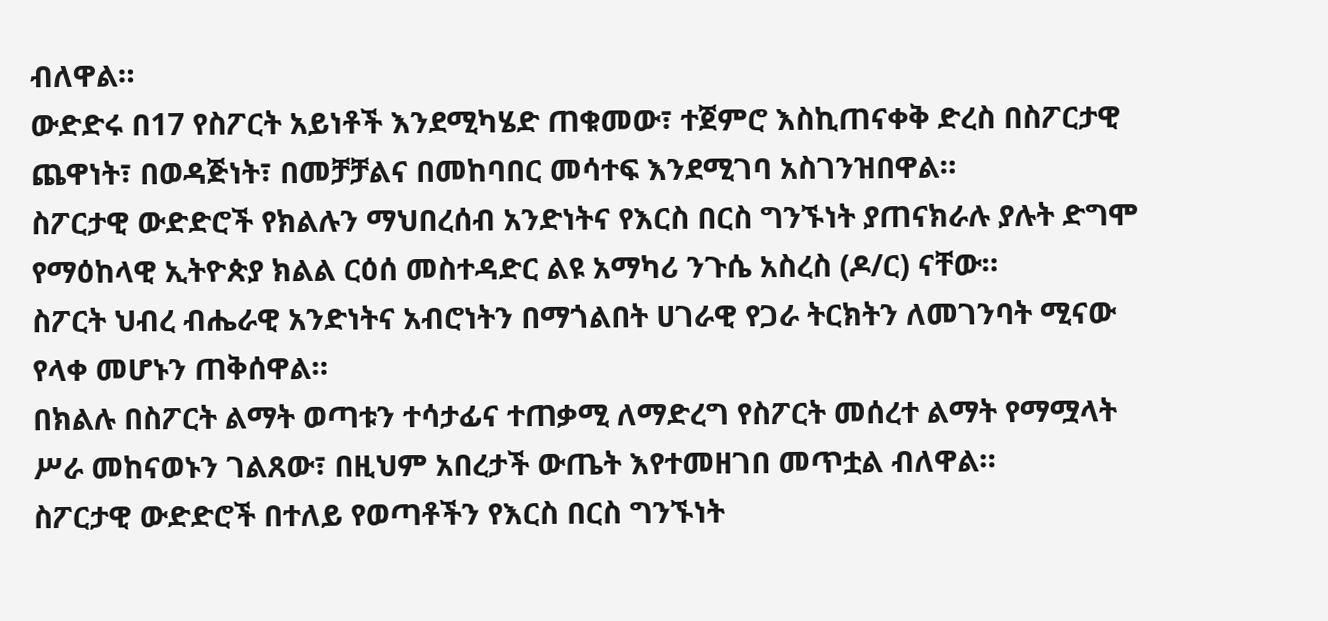ብለዋል።
ውድድሩ በ17 የስፖርት አይነቶች እንደሚካሄድ ጠቁመው፣ ተጀምሮ እስኪጠናቀቅ ድረስ በስፖርታዊ ጨዋነት፣ በወዳጅነት፣ በመቻቻልና በመከባበር መሳተፍ እንደሚገባ አስገንዝበዋል።
ስፖርታዊ ውድድሮች የክልሉን ማህበረሰብ አንድነትና የእርስ በርስ ግንኙነት ያጠናክራሉ ያሉት ድግሞ የማዕከላዊ ኢትዮጵያ ክልል ርዕሰ መስተዳድር ልዩ አማካሪ ንጉሴ አስረስ (ዶ/ር) ናቸው።
ስፖርት ህብረ ብሔራዊ አንድነትና አብሮነትን በማጎልበት ሀገራዊ የጋራ ትርክትን ለመገንባት ሚናው የላቀ መሆኑን ጠቅሰዋል።
በክልሉ በስፖርት ልማት ወጣቱን ተሳታፊና ተጠቃሚ ለማድረግ የስፖርት መሰረተ ልማት የማሟላት ሥራ መከናወኑን ገልጸው፣ በዚህም አበረታች ውጤት እየተመዘገበ መጥቷል ብለዋል።
ስፖርታዊ ውድድሮች በተለይ የወጣቶችን የእርስ በርስ ግንኙነት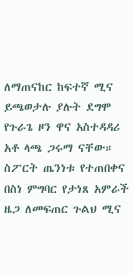ለማጠናከር ከፍተኛ ሚና ይጫወታሉ ያሉት ደግሞ የጉራጌ ዞን ዋና አስተዳዳሪ አቶ ላጫ ጋሩማ ናቸው።
ስፖርት ጤንነቱ የተጠበቀና በስነ ምግባር የታነጸ አምራች ዜጋ ለመፍጠር ጉልህ ሚና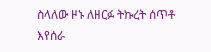ስላለው ዞኑ ለዘርፉ ትኩረት ሰጥቶ እየሰራ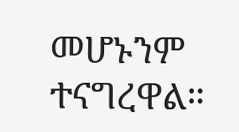መሆኑንም ተናግረዋል።